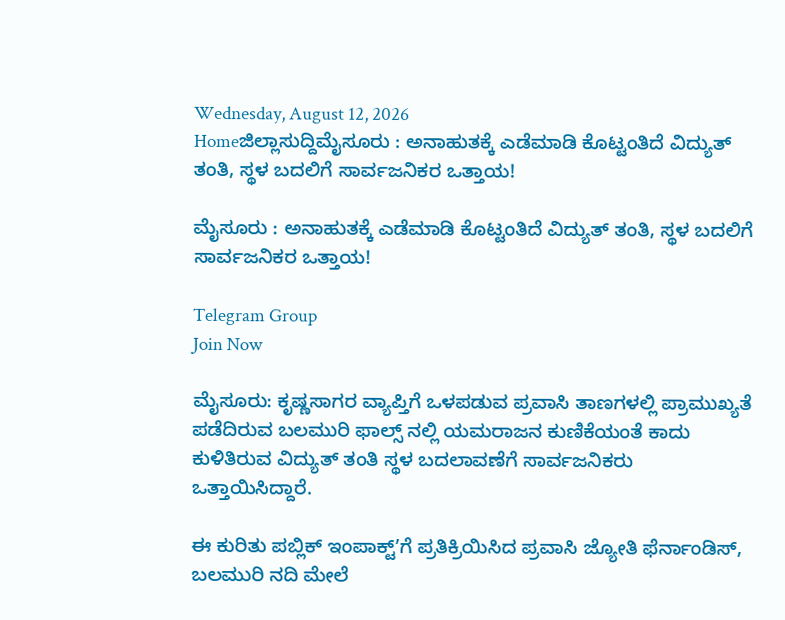Wednesday, August 12, 2026
Homeಜಿಲ್ಲಾಸುದ್ದಿಮೈಸೂರು : ಅನಾಹುತಕ್ಕೆ ಎಡೆಮಾಡಿ ಕೊಟ್ಟಂತಿದೆ ವಿದ್ಯುತ್ ತಂತಿ, ಸ್ಥಳ ಬದಲಿಗೆ ಸಾರ್ವಜನಿಕರ ಒತ್ತಾಯ!

ಮೈಸೂರು : ಅನಾಹುತಕ್ಕೆ ಎಡೆಮಾಡಿ ಕೊಟ್ಟಂತಿದೆ ವಿದ್ಯುತ್ ತಂತಿ, ಸ್ಥಳ ಬದಲಿಗೆ ಸಾರ್ವಜನಿಕರ ಒತ್ತಾಯ!

Telegram Group
Join Now

ಮೈಸೂರು: ಕೃಷ್ಣಸಾಗರ ವ್ಯಾಪ್ತಿಗೆ ಒಳಪಡುವ ಪ್ರವಾಸಿ ತಾಣಗಳಲ್ಲಿ ಪ್ರಾಮುಖ್ಯತೆ ಪಡೆದಿರುವ ಬಲಮುರಿ ಫಾಲ್ಸ್ ನಲ್ಲಿ ಯಮರಾಜನ ಕುಣಿಕೆಯಂತೆ ಕಾದು ಕುಳಿತಿರುವ ವಿದ್ಯುತ್ ತಂತಿ ಸ್ಥಳ ಬದಲಾವಣೆಗೆ ಸಾರ್ವಜನಿಕರು ಒತ್ತಾಯಿಸಿದ್ದಾರೆ.

ಈ ಕುರಿತು ಪಬ್ಲಿಕ್ ಇಂಪಾಕ್ಟ್‌ʼಗೆ ಪ್ರತಿಕ್ರಿಯಿಸಿದ ಪ್ರವಾಸಿ ಜ್ಯೋತಿ ಫೆರ್ನಾಂಡಿಸ್, ಬಲಮುರಿ ನದಿ ಮೇಲೆ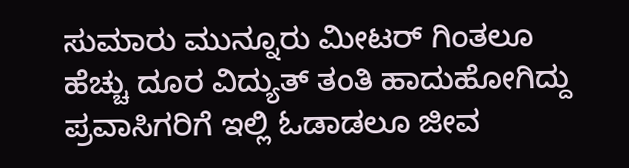ಸುಮಾರು ಮುನ್ನೂರು ಮೀಟರ್ ಗಿಂತಲೂ ಹೆಚ್ಚು ದೂರ ವಿದ್ಯುತ್ ತಂತಿ ಹಾದುಹೋಗಿದ್ದು ಪ್ರವಾಸಿಗರಿಗೆ ಇಲ್ಲಿ ಓಡಾಡಲೂ ಜೀವ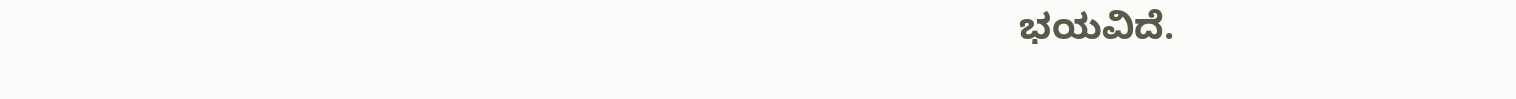ಭಯವಿದೆ.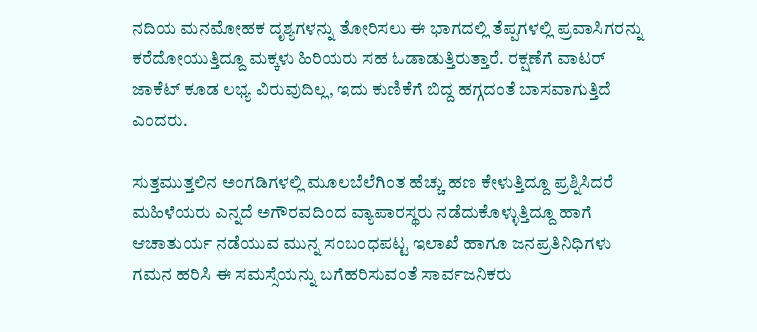ನದಿಯ ಮನಮೋಹಕ ದೃಶ್ಯಗಳನ್ನು ತೋರಿಸಲು ಈ ಭಾಗದಲ್ಲಿ ತೆಪ್ಪಗಳಲ್ಲಿ ಪ್ರವಾಸಿಗರನ್ನು ಕರೆದೋಯುತ್ತಿದ್ದೂ ಮಕ್ಕಳು ಹಿರಿಯರು ಸಹ ಓಡಾಡುತ್ತಿರುತ್ತಾರೆ. ರಕ್ಷಣೆಗೆ ವಾಟರ್ ಜಾಕೆಟ್ ಕೂಡ ಲಭ್ಯ ವಿರುವುದಿಲ್ಲ, ಇದು ಕುಣಿಕೆಗೆ ಬಿದ್ದ ಹಗ್ಗದಂತೆ ಬಾಸವಾಗುತ್ತಿದೆ ಎಂದರು.

ಸುತ್ತಮುತ್ತಲಿನ ಅಂಗಡಿಗಳಲ್ಲಿ ಮೂಲಬೆಲೆಗಿಂತ ಹೆಚ್ಚು ಹಣ ಕೇಳುತ್ತಿದ್ದೂ ಪ್ರಶ್ನಿಸಿದರೆ ಮಹಿಳೆಯರು ಎನ್ನದೆ ಅಗೌರವದಿಂದ ವ್ಯಾಪಾರಸ್ಥರು ನಡೆದುಕೊಳ್ಳುತ್ತಿದ್ದೂ ಹಾಗೆ ಆಚಾತುರ್ಯ ನಡೆಯುವ ಮುನ್ನ ಸಂಬಂಧಪಟ್ಟ ಇಲಾಖೆ ಹಾಗೂ ಜನಪ್ರತಿನಿಧಿಗಳು ಗಮನ ಹರಿಸಿ ಈ ಸಮಸ್ಸೆಯನ್ನು ಬಗೆಹರಿಸುವಂತೆ ಸಾರ್ವಜನಿಕರು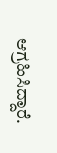ಆಗ್ರಹಿಸಿದ್ದಾರೆ.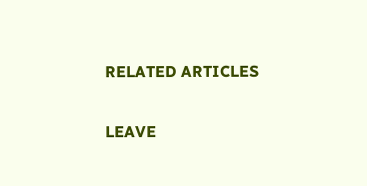RELATED ARTICLES

LEAVE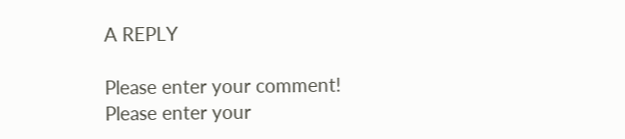A REPLY

Please enter your comment!
Please enter your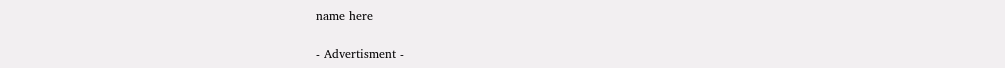name here

- Advertisment -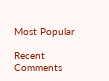Most Popular

Recent Comments